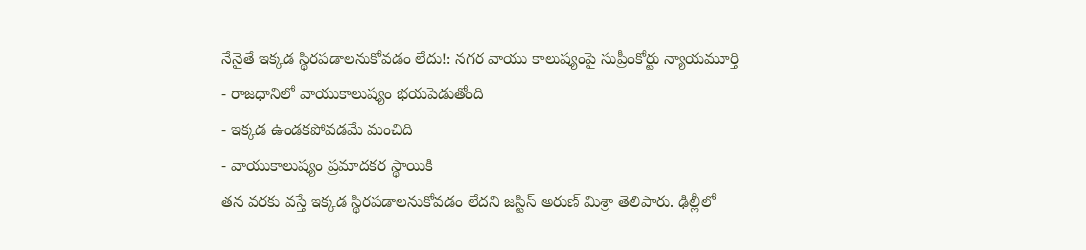నేనైతే ఇక్కడ స్థిరపడాలనుకోవడం లేదు!: నగర వాయు కాలుష్యంపై సుప్రీంకోర్టు న్యాయమూర్తి
- రాజధానిలో వాయుకాలుష్యం భయపెడుతోంది
- ఇక్కడ ఉండకపోవడమే మంచిది
- వాయుకాలుష్యం ప్రమాదకర స్థాయికి
తన వరకు వస్తే ఇక్కడ స్థిరపడాలనుకోవడం లేదని జస్టిస్ అరుణ్ మిశ్రా తెలిపారు. ఢిల్లీలో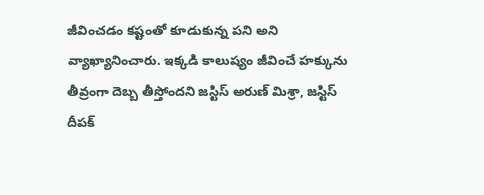జీవించడం కష్టంతో కూడుకున్న పని అని వ్యాఖ్యానించారు. ఇక్కడి కాలుష్యం జీవించే హక్కును తీవ్రంగా దెబ్బ తీస్తోందని జస్టిస్ అరుణ్ మిశ్రా, జస్టిస్ దీపక్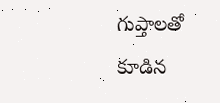గుప్తాలతో కూడిన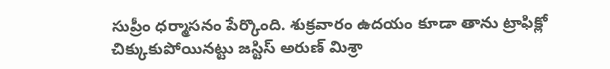సుప్రీం ధర్మాసనం పేర్కొంది. శుక్రవారం ఉదయం కూడా తాను ట్రాఫిక్లో చిక్కుకుపోయినట్టు జస్టిస్ అరుణ్ మిశ్రా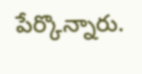పేర్కొన్నారు.